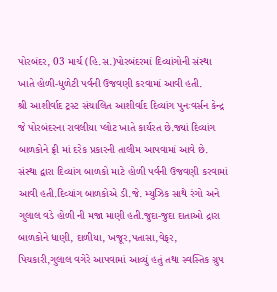પોરબંદર, 03 માર્ચ (હિ.સ.)પોરબંદરમાં દિવ્યાંગોની સંસ્થા ખાતે હોળી-ધુળેટી પર્વની ઉજવણી કરવામાં આવી હતી.
શ્રી આશીર્વાદ ટ્રસ્ટ સંચાલિત આશીર્વાદ દિવ્યાંગ પુનઃવર્સન કેન્દ્ર જે પોરબંદરના રાવલીયા પ્લોટ ખાતે કાર્યરત છે.જ્યાં દિવ્યાંગ બાળકોને ફ્રી માં દરેક પ્રકારની તાલીમ આપવામાં આવે છે. સંસ્થા દ્વારા દિવ્યાંગ બાળકો માટે હોળી પર્વની ઉજવણી કરવામાં આવી હતી.દિવ્યાંગ બાળકોએ ડી.જે. મ્યુઝિક સાથે રંગો અને ગુલાલ વડે હોળી ની મજા માણી હતી.જુદા-જુદા દાતાઓ દ્રારા બાળકોને ધાણી, દાળીયા, ખજૂર,પતાસા,વેફર, પિચકારી,ગુલાલ વગેરે આપવામાં આવ્યું હતું તથા સ્વસ્તિક ગ્રુપ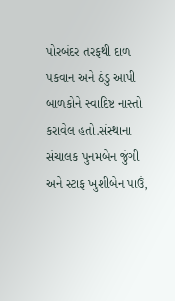પોરબંદર તરફથી દાળ પકવાન અને ઠંડુ આપી બાળકોને સ્વાદિષ્ટ નાસ્તો કરાવેલ હતો.સંસ્થાના સંચાલક પુનમબેન જુંગી અને સ્ટાફ ખુશીબેન પાઉં,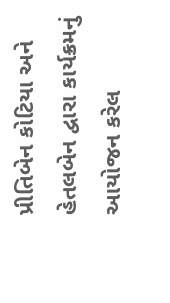પ્રીતિબેન કોટિયા અને હેતલબેન દ્વારા કાર્યક્રમનું આયોજન કરેલ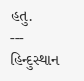હતુ.
---
હિન્દુસ્થાન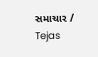સમાચાર / Tejas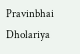Pravinbhai Dholariya